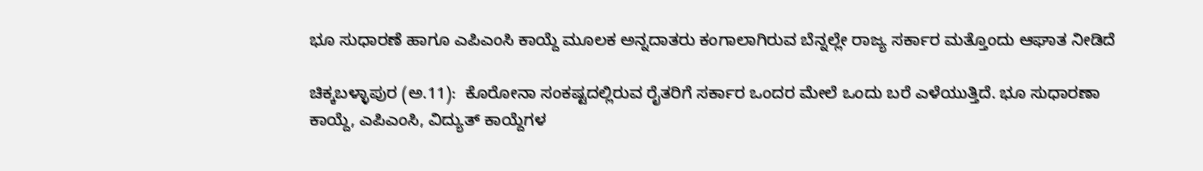ಭೂ ಸುಧಾರಣೆ ಹಾಗೂ ಎಪಿಎಂಸಿ ಕಾಯ್ದೆ ಮೂಲಕ ಅನ್ನದಾತರು ಕಂಗಾಲಾಗಿರುವ ಬೆನ್ನಲ್ಲೇ ರಾಜ್ಯ ಸರ್ಕಾರ ಮತ್ತೊಂದು ಆಘಾತ ನೀಡಿದೆ

ಚಿಕ್ಕಬಳ್ಳಾಪುರ (ಅ.11):  ಕೊರೋನಾ ಸಂಕಷ್ಟದಲ್ಲಿರುವ ರೈತರಿಗೆ ಸರ್ಕಾರ ಒಂದರ ಮೇಲೆ ಒಂದು ಬರೆ ಎಳೆಯುತ್ತಿದೆ. ಭೂ ಸುಧಾರಣಾ ಕಾಯ್ದೆ, ಎಪಿಎಂಸಿ, ವಿದ್ಯುತ್‌ ಕಾಯ್ದೆಗಳ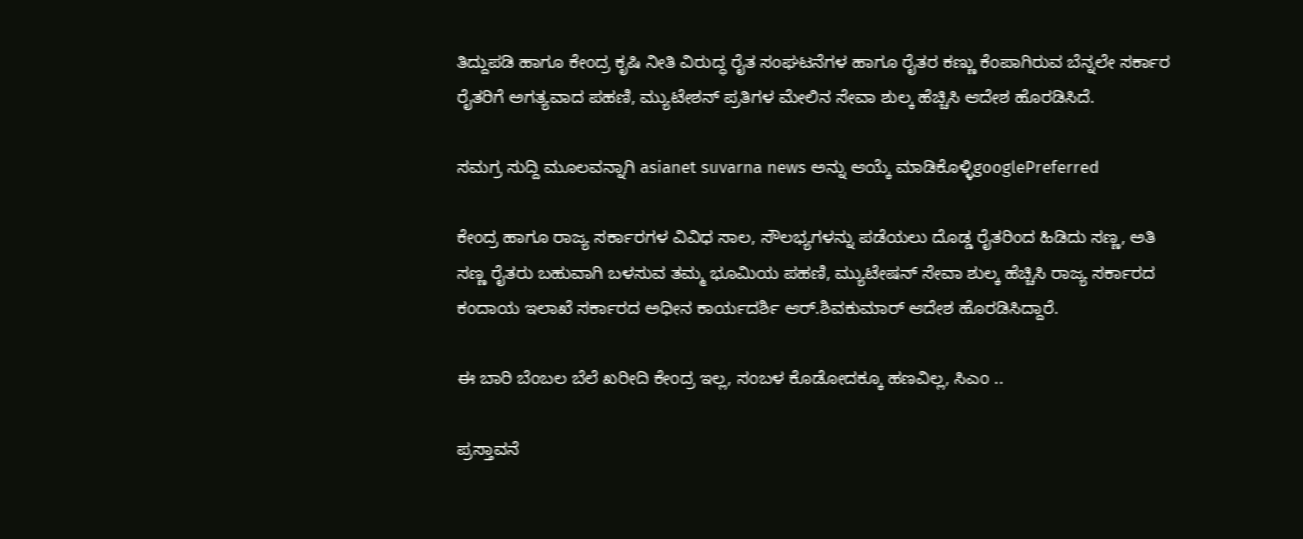ತಿದ್ದುಪಡಿ ಹಾಗೂ ಕೇಂದ್ರ ಕೃಷಿ ನೀತಿ ವಿರುದ್ಧ ರೈತ ಸಂಘಟನೆಗಳ ಹಾಗೂ ರೈತರ ಕಣ್ಣು ಕೆಂಪಾಗಿರುವ ಬೆನ್ನಲೇ ಸರ್ಕಾರ ರೈತರಿಗೆ ಅಗತ್ಯವಾದ ಪಹಣಿ, ಮ್ಯುಟೇಶನ್‌ ಪ್ರತಿಗಳ ಮೇಲಿನ ಸೇವಾ ಶುಲ್ಕ ಹೆಚ್ಚಿಸಿ ಆದೇಶ ಹೊರಡಿಸಿದೆ.

ಸಮಗ್ರ ಸುದ್ದಿ ಮೂಲವನ್ನಾಗಿ asianet suvarna news ಅನ್ನು ಆಯ್ಕೆ ಮಾಡಿಕೊಳ್ಳಿgooglePreferred

ಕೇಂದ್ರ ಹಾಗೂ ರಾಜ್ಯ ಸರ್ಕಾರಗಳ ವಿವಿಧ ಸಾಲ, ಸೌಲಭ್ಯಗಳನ್ನು ಪಡೆಯಲು ದೊಡ್ಡ ರೈತರಿಂದ ಹಿಡಿದು ಸಣ್ಣ, ಅತಿ ಸಣ್ಣ ರೈತರು ಬಹುವಾಗಿ ಬಳಸುವ ತಮ್ಮ ಭೂಮಿಯ ಪಹಣಿ, ಮ್ಯುಟೇಷನ್‌ ಸೇವಾ ಶುಲ್ಕ ಹೆಚ್ಚಿಸಿ ರಾಜ್ಯ ಸರ್ಕಾರದ ಕಂದಾಯ ಇಲಾಖೆ ಸರ್ಕಾರದ ಅಧೀನ ಕಾರ್ಯದರ್ಶಿ ಆರ್‌.ಶಿವಕುಮಾರ್‌ ಆದೇಶ ಹೊರಡಿಸಿದ್ದಾರೆ.

ಈ ಬಾರಿ ಬೆಂಬಲ ಬೆಲೆ ಖರೀದಿ ಕೇಂದ್ರ ಇಲ್ಲ, ಸಂಬಳ ಕೊಡೋದಕ್ಕೂ ಹಣವಿಲ್ಲ, ಸಿಎಂ ..

ಪ್ರಸ್ತಾವನೆ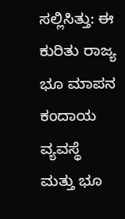ಸಲ್ಲಿಸಿತ್ತು: ಈ ಕುರಿತು ರಾಜ್ಯ ಭೂ ಮಾಪನ ಕಂದಾಯ ವ್ಯವಸ್ಥೆ ಮತ್ತು ಭೂ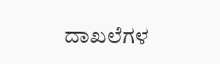ದಾಖಲೆಗಳ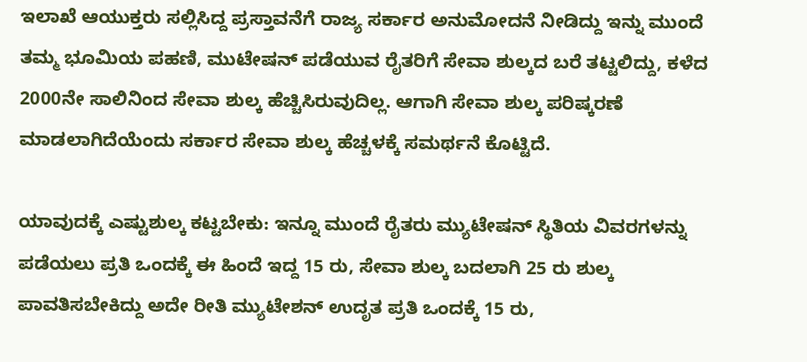ಇಲಾಖೆ ಆಯುಕ್ತರು ಸಲ್ಲಿಸಿದ್ದ ಪ್ರಸ್ತಾವನೆಗೆ ರಾಜ್ಯ ಸರ್ಕಾರ ಅನುಮೋದನೆ ನೀಡಿದ್ದು ಇನ್ನು ಮುಂದೆ ತಮ್ಮ ಭೂಮಿಯ ಪಹಣಿ, ಮುಟೇಷನ್‌ ಪಡೆಯುವ ರೈತರಿಗೆ ಸೇವಾ ಶುಲ್ಕದ ಬರೆ ತಟ್ಟಲಿದ್ದು, ಕಳೆದ 2000ನೇ ಸಾಲಿನಿಂದ ಸೇವಾ ಶುಲ್ಕ ಹೆಚ್ಚಿಸಿರುವುದಿಲ್ಲ. ಆಗಾಗಿ ಸೇವಾ ಶುಲ್ಕ ಪರಿಷ್ಕರಣೆ ಮಾಡಲಾಗಿದೆಯೆಂದು ಸರ್ಕಾರ ಸೇವಾ ಶುಲ್ಕ ಹೆಚ್ಚಳಕ್ಕೆ ಸಮರ್ಥನೆ ಕೊಟ್ಟಿದೆ.

ಯಾವುದಕ್ಕೆ ಎಷ್ಟುಶುಲ್ಕ ಕಟ್ಟಬೇಕು: ಇನ್ನೂ ಮುಂದೆ ರೈತರು ಮ್ಯುಟೇಷನ್‌ ಸ್ಥಿತಿಯ ವಿವರಗಳನ್ನು ಪಡೆಯಲು ಪ್ರತಿ ಒಂದಕ್ಕೆ ಈ ಹಿಂದೆ ಇದ್ದ 15 ರು, ಸೇವಾ ಶುಲ್ಕ ಬದಲಾಗಿ 25 ರು ಶುಲ್ಕ ಪಾವತಿಸಬೇಕಿದ್ದು ಅದೇ ರೀತಿ ಮ್ಯುಟೇಶನ್‌ ಉದೃತ ಪ್ರತಿ ಒಂದಕ್ಕೆ 15 ರು,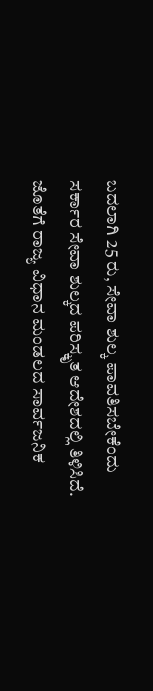ಬದಲಾಗಿ 25 ರು, ಸೇವಾ ಶುಲ್ಕ ಪಾವತಿಸಬೇಕೆಂದು ಸರ್ಕಾರ ಸೇವಾ ಶುಲ್ಕದ ಪರಿಸ್ಕೃತ ಆದೇಶದಲ್ಲಿ ತಿಳಿಸಿದೆ. ಜೊತೆಗೆ ರಾಜ್ಯ ವಿಧಾನ ಮಂಡಲದ ಸಾರ್ವಜನಿಕ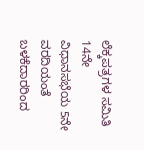ಲೆಕ್ಕಪತ್ರಗಳ ಸಮಿತಿ 14ನೇ ವಿಧಾನಸಭೆಯ 5ನೇ ವರದಿಯಂತೆ ಬಳಕೆದಾರರಿಂದ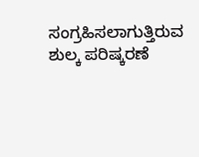ಸಂಗ್ರಹಿಸಲಾಗುತ್ತಿರುವ ಶುಲ್ಕ ಪರಿಷ್ಕರಣೆ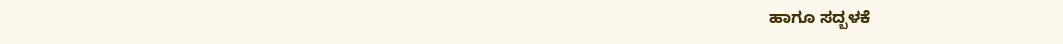ಹಾಗೂ ಸದ್ಬಳಕೆ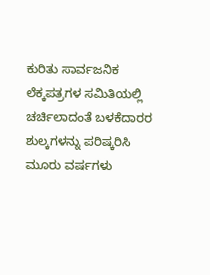ಕುರಿತು ಸಾರ್ವಜನಿಕ ಲೆಕ್ಕಪತ್ರಗಳ ಸಮಿತಿಯಲ್ಲಿ ಚರ್ಚಿಲಾದಂತೆ ಬಳಕೆದಾರರ ಶುಲ್ಕಗಳನ್ನು ಪರಿಷ್ಕರಿಸಿ ಮೂರು ವರ್ಷಗಳು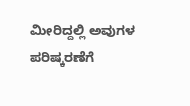ಮೀರಿದ್ದಲ್ಲಿ ಅವುಗಳ ಪರಿಷ್ಕರಣೆಗೆ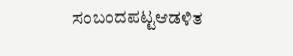ಸಂಬಂದಪಟ್ಟಆಡಳಿತ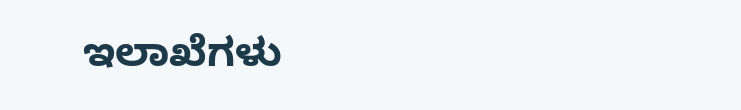ಇಲಾಖೆಗಳು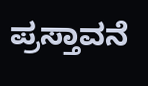ಪ್ರಸ್ತಾವನೆ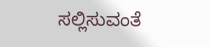ಸಲ್ಲಿಸುವಂತೆ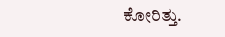ಕೋರಿತ್ತು.